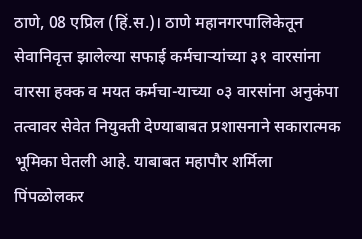ठाणे, 08 एप्रिल (हिं.स.)। ठाणे महानगरपालिकेतून सेवानिवृत्त झालेल्या सफाई कर्मचाऱ्यांच्या ३१ वारसांना वारसा हक्क व मयत कर्मचा-याच्या ०३ वारसांना अनुकंपा तत्वावर सेवेत नियुक्ती देण्याबाबत प्रशासनाने सकारात्मक भूमिका घेतली आहे. याबाबत महापौर शर्मिला पिंपळोलकर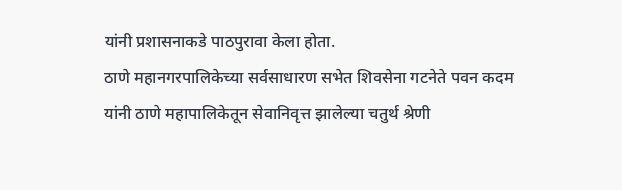यांनी प्रशासनाकडे पाठपुरावा केला होता.
ठाणे महानगरपालिकेच्या सर्वसाधारण सभेत शिवसेना गटनेते पवन कदम यांनी ठाणे महापालिकेतून सेवानिवृत्त झालेल्या चतुर्थ श्रेणी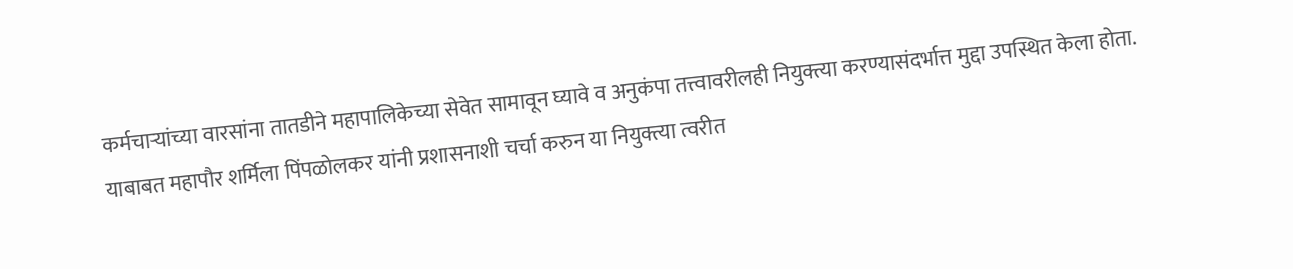कर्मचाऱ्यांच्या वारसांना तातडीने महापालिकेच्या सेवेत सामावून घ्यावे व अनुकंपा तत्त्वावरीलही नियुक्त्या करण्यासंदर्भात्त मुद्दा उपस्थित केला होता.
याबाबत महापौर शर्मिला पिंपळोलकर यांनी प्रशासनाशी चर्चा करुन या नियुक्त्या त्वरीत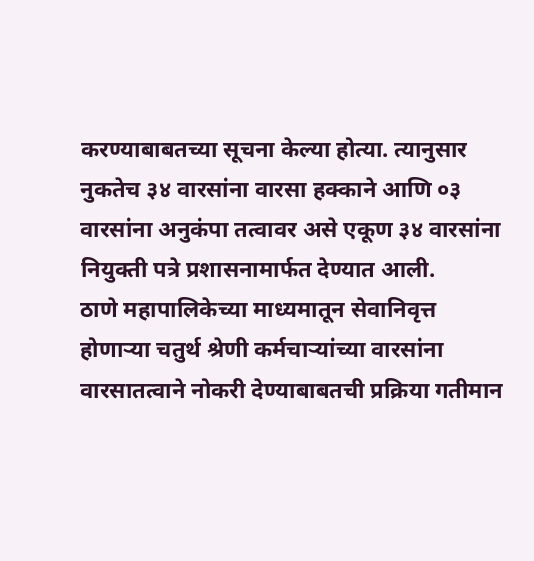करण्याबाबतच्या सूचना केल्या होत्या. त्यानुसार नुकतेच ३४ वारसांना वारसा हक्काने आणि ०३ वारसांना अनुकंपा तत्वावर असे एकूण ३४ वारसांना नियुक्ती पत्रे प्रशासनामार्फत देण्यात आली.
ठाणे महापालिकेच्या माध्यमातून सेवानिवृत्त होणाऱ्या चतुर्थ श्रेणी कर्मचाऱ्यांच्या वारसांना वारसातत्वाने नोकरी देण्याबाबतची प्रक्रिया गतीमान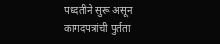पध्दतीने सुरू असून कागदपत्रांची पुर्तता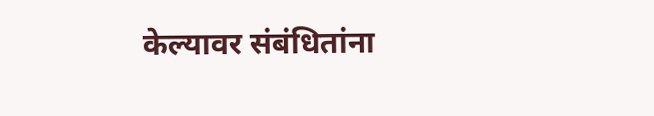केल्यावर संबंधितांना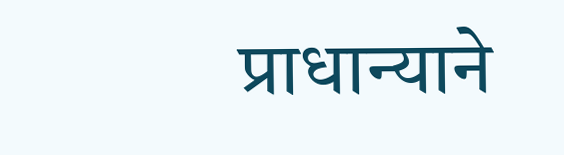प्राधान्याने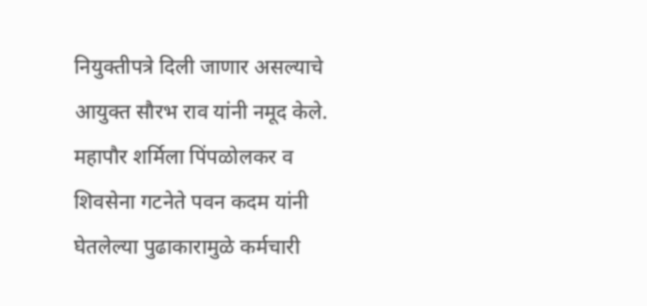नियुक्तीपत्रे दिली जाणार असल्याचे आयुक्त सौरभ राव यांनी नमूद केले.
महापौर शर्मिला पिंपळोलकर व शिवसेना गटनेते पवन कदम यांनी घेतलेल्या पुढाकारामुळे कर्मचारी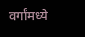वर्गांमध्ये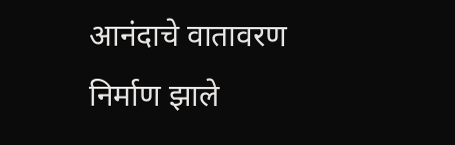आनंदाचे वातावरण निर्माण झाले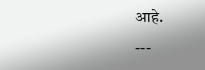आहे.
---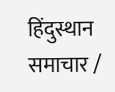हिंदुस्थान समाचार /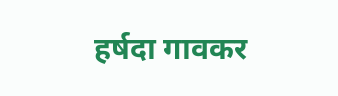हर्षदा गावकर